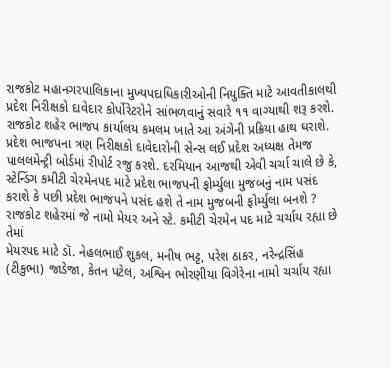રાજકોટ મહાનગરપાલિકાના મુખ્યપદાધિકારીઓની નિયુક્તિ માટે આવતીકાલથી પ્રદેશ નિરીક્ષકો દાવેદાર કોર્પોરેટરોને સાંભળવાનું સવારે ૧૧ વાગ્યાથી શરૂ કરશે. રાજકોટ શહેર ભાજપ કાર્યાલય કમલમ ખાતે આ અંગેની પ્રક્રિયા હાથ ઘરાશે. પ્રદેશ ભાજપના ત્રણ નિરીક્ષકો દાવેદારોની સેન્સ લઈ પ્રદેશ અધ્યક્ષ તેમજ પાલલમેન્ટ્રી બોર્ડમાં રીપોર્ટ રજુ કરશે. દરમિયાન આજથી એવી ચર્ચા ચાલે છે કે, સ્ટેન્ડિંગ કમીટી ચેરમેનપદ માટે પ્રદેશ ભાજપની ફોર્મ્યુલા મુજબનું નામ પસંદ કરાશે કે પછી પ્રદેશ ભાજપને પસંદ હશે તે નામ મુજબની ફોર્મ્યુલા બનશે ?
રાજકોટ શહેરમાં જે નામો મેયર અને સ્ટે. કમીટી ચેરમેન પદ માટે ચર્ચાય રહ્યા છે તેમાં
મેયરપદ માટે ડૉ. નેહલભાઈ શુકલ, મનીષ ભટ્ટ, પરેશ ઠાકર, નરેન્દ્રસિંહ (ટીકુભા) જાડેજા, કેતન પટેલ, અશ્વિન ભોરણીયા વિગેરેના નામો ચર્ચાય રહ્યા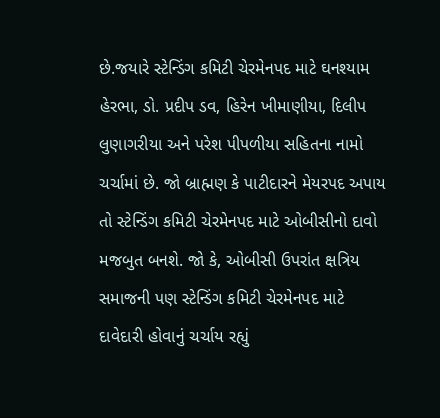છે.જયારે સ્ટેન્ડિંગ કમિટી ચેરમેનપદ માટે ઘનશ્યામ હેરભા, ડો. પ્રદીપ ડવ, હિરેન ખીમાણીયા, દિલીપ લુણાગરીયા અને પરેશ પીપળીયા સહિતના નામો ચર્ચામાં છે. જો બ્રાહ્મણ કે પાટીદારને મેયરપદ અપાય તો સ્ટેન્ડિંગ કમિટી ચેરમેનપદ માટે ઓબીસીનો દાવો મજબુત બનશે. જો કે, ઓબીસી ઉપરાંત ક્ષત્રિય સમાજની પણ સ્ટેન્ડિંગ કમિટી ચેરમેનપદ માટે દાવેદારી હોવાનું ચર્ચાય રહ્યું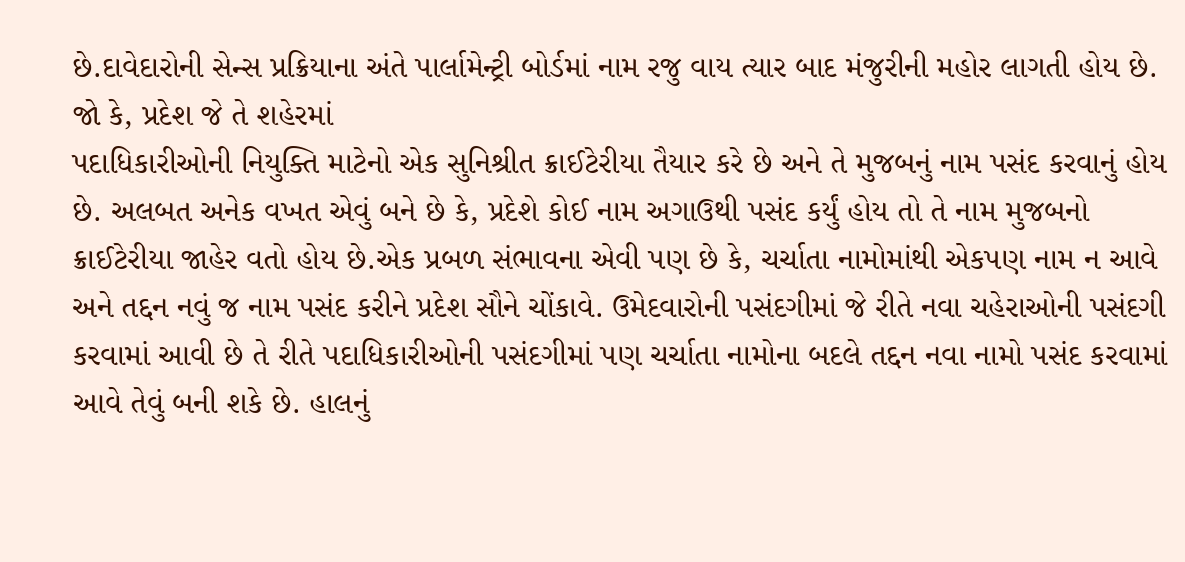છે.દાવેદારોની સેન્સ પ્રક્રિયાના અંતે પાર્લામેન્ટ્રી બોર્ડમાં નામ રજુ વાય ત્યાર બાદ મંજુરીની મહોર લાગતી હોય છે. જો કે, પ્રદેશ જે તે શહેરમાં
પદાધિકારીઓની નિયુક્તિ માટેનો એક સુનિશ્રીત ક્રાઈટેરીયા તૈયાર કરે છે અને તે મુજબનું નામ પસંદ કરવાનું હોય છે. અલબત અનેક વખત એવું બને છે કે, પ્રદેશે કોઈ નામ અગાઉથી પસંદ કર્યું હોય તો તે નામ મુજબનો ક્રાઈટેરીયા જાહેર વતો હોય છે.એક પ્રબળ સંભાવના એવી પણ છે કે, ચર્ચાતા નામોમાંથી એકપણ નામ ન આવે અને તદ્દન નવું જ નામ પસંદ કરીને પ્રદેશ સૌને ચોંકાવે. ઉમેદવારોની પસંદગીમાં જે રીતે નવા ચહેરાઓની પસંદગી કરવામાં આવી છે તે રીતે પદાધિકારીઓની પસંદગીમાં પણ ચર્ચાતા નામોના બદલે તદ્દન નવા નામો પસંદ કરવામાં આવે તેવું બની શકે છે. હાલનું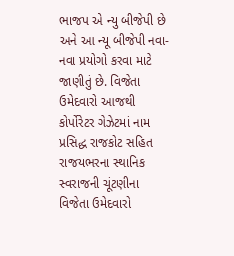ભાજપ એ ન્યુ બીજેપી છે અને આ ન્યૂ બીજેપી નવા-નવા પ્રયોગો કરવા માટે જાણીતું છે. વિજેતા ઉમેદવારો આજથી કોર્પોરેટર ગેઝેટમાં નામ પ્રસિદ્ધ રાજકોટ સહિત રાજયભરના સ્થાનિક સ્વરાજની ચૂંટણીના વિજેતા ઉમેદવારો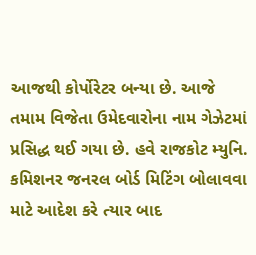આજથી કોર્પોરેટર બન્યા છે. આજે તમામ વિજેતા ઉમેદવારોના નામ ગેઝેટમાં પ્રસિદ્ધ થઈ ગયા છે. હવે રાજકોટ મ્યુનિ. કમિશનર જનરલ બોર્ડ મિટિંગ બોલાવવા માટે આદેશ કરે ત્યાર બાદ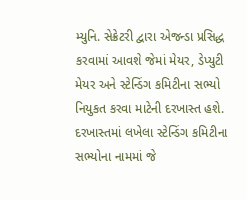મ્યુનિ. સેક્રેટરી દ્વારા એજન્ડા પ્રસિદ્ધ કરવામાં આવશે જેમાં મેયર, ડેપ્યુટી મેયર અને સ્ટેન્ડિંગ કમિટીના સભ્યો નિયુકત કરવા માટેની દરખાસ્ત હશે. દરખાસ્તમાં લખેલા સ્ટેન્ડિંગ કમિટીના સભ્યોના નામમાં જે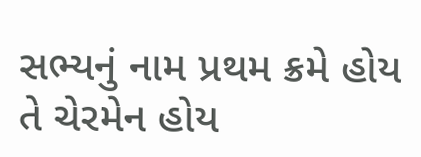સભ્યનું નામ પ્રથમ ક્રમે હોય તે ચેરમેન હોય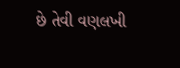છે તેવી વણલખી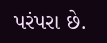પરંપરા છે.